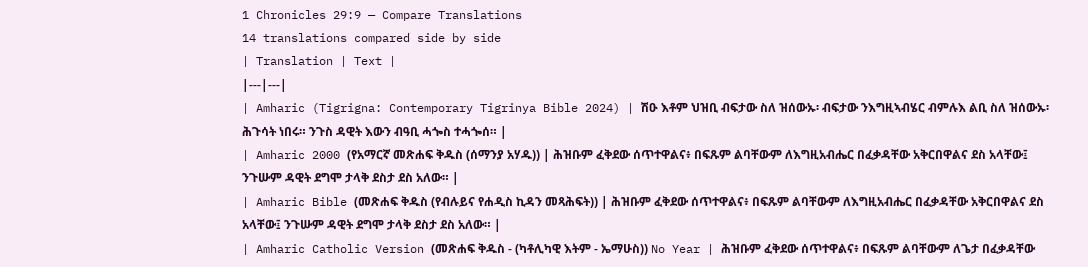1 Chronicles 29:9 — Compare Translations
14 translations compared side by side
| Translation | Text |
|---|---|
| Amharic (Tigrigna: Contemporary Tigrinya Bible 2024) | ሽዑ እቶም ህዝቢ ብፍታው ስለ ዝሰውኡ፡ ብፍታው ንእግዚኣብሄር ብምሉእ ልቢ ስለ ዝሰውኡ፡ ሕጉሳት ነበሩ። ንጉስ ዳዊት እውን ብዓቢ ሓጐስ ተሓጐሰ። |
| Amharic 2000 (የአማርኛ መጽሐፍ ቅዱስ (ሰማንያ አሃዱ)) | ሕዝቡም ፈቅደው ሰጥተዋልና፥ በፍጹም ልባቸውም ለእግዚአብሔር በፈቃዳቸው አቅርበዋልና ደስ አላቸው፤ ንጉሡም ዳዊት ደግሞ ታላቅ ደስታ ደስ አለው። |
| Amharic Bible (መጽሐፍ ቅዱስ (የብሉይና የሐዲስ ኪዳን መጻሕፍት)) | ሕዝቡም ፈቅደው ሰጥተዋልና፥ በፍጹም ልባቸውም ለእግዚአብሔር በፈቃዳቸው አቅርበዋልና ደስ አላቸው፤ ንጉሡም ዳዊት ደግሞ ታላቅ ደስታ ደስ አለው። |
| Amharic Catholic Version (መጽሐፍ ቅዱስ - (ካቶሊካዊ እትም - ኤማሁስ)) No Year | ሕዝቡም ፈቅደው ሰጥተዋልና፥ በፍጹም ልባቸውም ለጌታ በፈቃዳቸው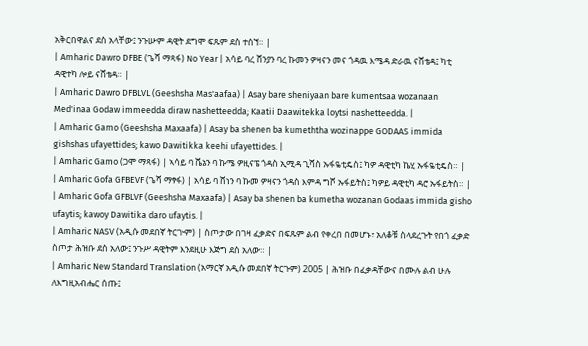አቅርበዋልና ደስ አላቸው፤ ንጉሡም ዳዊት ደግሞ ፍጹም ደስ ተሰኘ። |
| Amharic Dawro DFBE (ጌሻ ማጻፋ) No Year | አሳይ ባረ ሸንያን ባረ ኩመን ዎዛናን መና ጎዳዉ እሜዳ ድራዉ ናሸቴዳ፤ ካቲ ዳዊተካ ሎይ ናሸቴዳ። |
| Amharic Dawro DFBLVL (Geeshsha Mas'aafaa) | Asay bare sheniyaan bare kumentsaa wozanaan Med'inaa Godaw immeedda diraw nashetteedda; Kaatii Daawitekka loytsi nashetteedda. |
| Amharic Gamo (Geeshsha Maxaafa) | Asay ba shenen ba kumeththa wozinappe GODAAS immida gishshas ufayettides; kawo Dawitikka keehi ufayettides. |
| Amharic Gamo (ጋሞ ማጻፋ) | ኣሳይ ባ ሼኔን ባ ኩሜ ዎዚናፔ ጎዳስ ኢሚዳ ጊሻስ ኡፋዬቲዴስ፤ ካዎ ዳዊቲካ ኬሂ ኡፋዬቲዴስ። |
| Amharic Gofa GFBEVF (ጌሻ ማፃፋ) | አሳይ ባ ሸነን ባ ኩመ ዎዛናን ጎዳስ እምዳ ግሾ ኡፋይትስ፤ ካዎይ ዳዊቲካ ዳሮ ኡፋይትስ። |
| Amharic Gofa GFBLVF (Geeshsha Maxaafa) | Asay ba shenen ba kumetha wozanan Godaas immida gisho ufaytis; kawoy Dawitika daro ufaytis. |
| Amharic NASV (አዲሱ መደበኛ ትርጒም) | ስጦታው በገዛ ፈቃድና በፍጹም ልብ የቀረበ በመሆኑ፣ አለቆቹ ስላደረጉት የበጎ ፈቃድ ስጦታ ሕዝቡ ደስ አለው፤ ንጉሥ ዳዊትም እንደዚሁ እጅግ ደስ አለው። |
| Amharic New Standard Translation (አማርኛ አዲሱ መደበኛ ትርጉም) 2005 | ሕዝቡ በፈቃዳቸውና በሙሉ ልብ ሁሉ ለእግዚአብሔር ሰጡ፤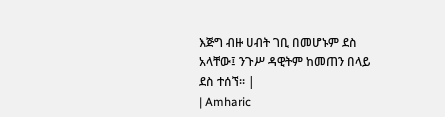እጅግ ብዙ ሀብት ገቢ በመሆኑም ደስ አላቸው፤ ንጉሥ ዳዊትም ከመጠን በላይ ደስ ተሰኘ። |
| Amharic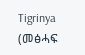Tigrinya (መፅሓፍ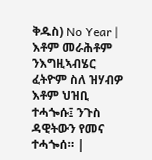ቅዱስ) No Year | እቶም መራሕቶም ንእግዚኣብሄር ፈትዮም ስለ ዝሃብዎ እቶም ህዝቢ ተሓጐሱ፤ ንጉስ ዳዊትውን የመና ተሓጐሰ። |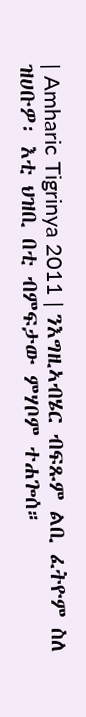| Amharic Tigrinya 2011 | ንእግዚኣብሄር ብፍጹም ልቢ ፈትዮም ስለ ዝሀቡዎ፡ እቲ ህዝቢ በቲ ብምፍታው ምሃቦም ተሐጐሰ።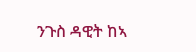ንጉስ ዳዊት ከኣ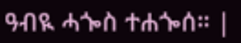ዓብዪ ሓጐስ ተሐጐሰ። |